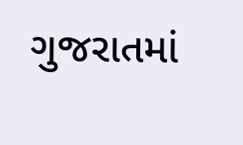ગુજરાતમાં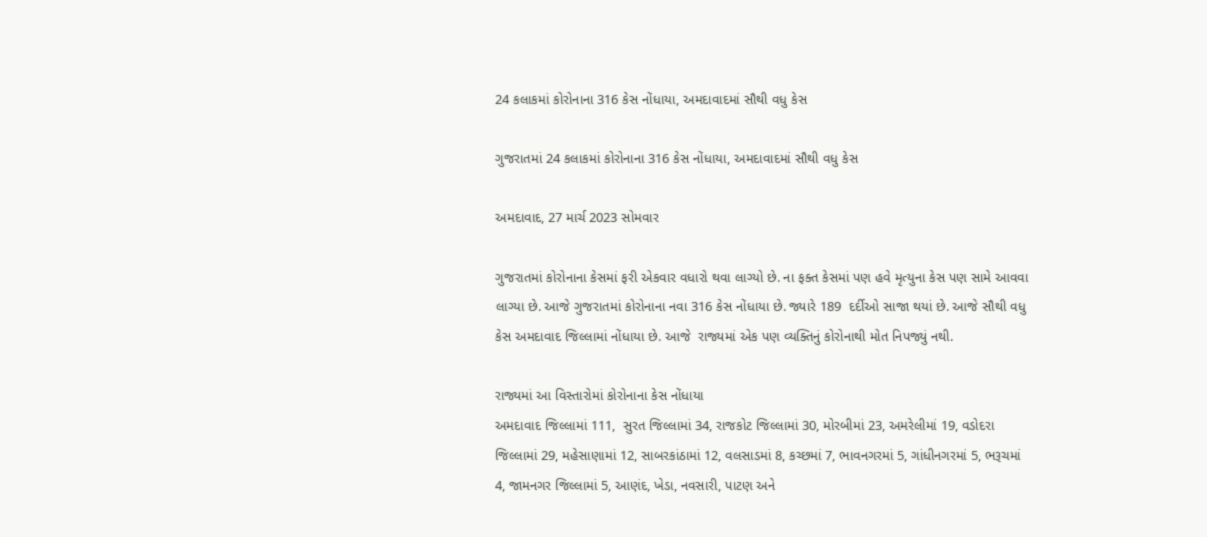24 કલાકમાં કોરોનાના 316 કેસ નોંધાયા, અમદાવાદમાં સૌથી વધુ કેસ

ગુજરાતમાં 24 કલાકમાં કોરોનાના 316 કેસ નોંધાયા, અમદાવાદમાં સૌથી વધુ કેસ

અમદાવાદ, 27 માર્ચ 2023 સોમવાર

ગુજરાતમાં કોરોનાના કેસમાં ફરી એકવાર વધારો થવા લાગ્યો છે. ના ફક્ત કેસમાં પણ હવે મૃત્યુના કેસ પણ સામે આવવા લાગ્યા છે. આજે ગુજરાતમાં કોરોનાના નવા 316 કેસ નોંધાયા છે. જ્યારે 189  દર્દીઓ સાજા થયાં છે. આજે સૌથી વધુ કેસ અમદાવાદ જિલ્લામાં નોંધાયા છે. આજે  રાજ્યમાં એક પણ વ્યક્તિનું કોરોનાથી મોત નિપજ્યું નથી.

રાજ્યમાં આ વિસ્તારોમાં કોરોનાના કેસ નોંધાયા
અમદાવાદ જિલ્લામાં 111,  સુરત જિલ્લામાં 34, રાજકોટ જિલ્લામાં 30, મોરબીમાં 23, અમરેલીમાં 19, વડોદરા જિલ્લામાં 29, મહેસાણામાં 12, સાબરકાંઠામાં 12, વલસાડમાં 8, કચ્છમાં 7, ભાવનગરમાં 5, ગાંધીનગરમાં 5, ભરૂચમાં 4, જામનગર જિલ્લામાં 5, આણંદ, ખેડા, નવસારી, પાટણ અને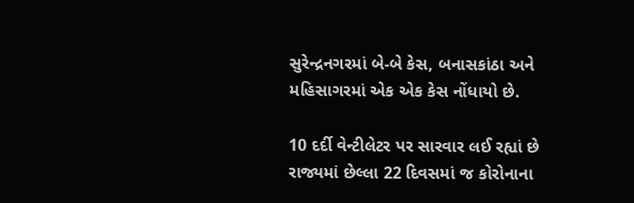સુરેન્દ્રનગરમાં બે-બે કેસ, બનાસકાંઠા અને મહિસાગરમાં એક એક કેસ નોંધાયો છે.

10 દર્દી વેન્ટીલેટર પર સારવાર લઈ રહ્યાં છે
રાજ્યમાં છેલ્લા 22 દિવસમાં જ કોરોનાના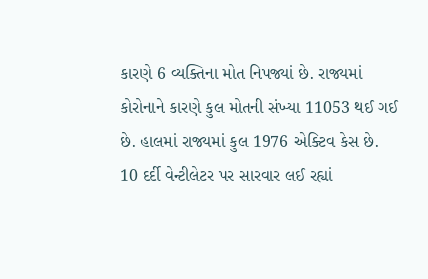કારણે 6 વ્યક્તિના મોત નિપજ્યાં છે. રાજ્યમાં કોરોનાને કારણે કુલ મોતની સંખ્યા 11053 થઈ ગઈ છે. હાલમાં રાજ્યમાં કુલ 1976 એક્ટિવ કેસ છે. 10 દર્દી વેન્ટીલેટર પર સારવાર લઈ રહ્યાં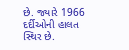છે. જ્યારે 1966 દર્દીઓની હાલત સ્થિર છે.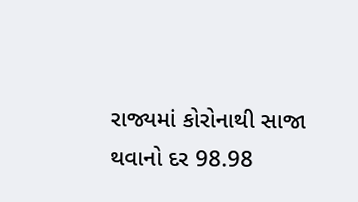રાજ્યમાં કોરોનાથી સાજા થવાનો દર 98.98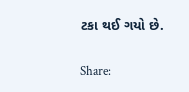ટકા થઈ ગયો છે.

Share: